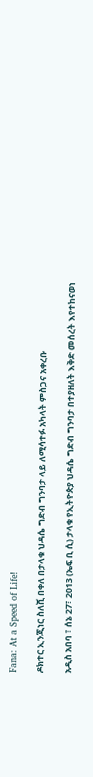Fana: At a Speed of Life!

ዶክተር ኢንጂነር ስለሺ በቀለ በታላቁ ህዳሴ ግድብ ግንባታ ላይ ለሚሳተፉ አካላት ምስጋና አቀረቡ

አዲስ አበባ ፣ ሰኔ 27፣ 2013 (ኤፍ ቢ ሲ) ታላቁ የኢትዮጵያ ህዳሴ ግድብ ግንባታ በተያዘለት እቅድ መሰረት እየተከናወነ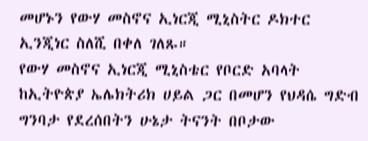መሆኑን የውሃ መስኖና ኢነርጂ ሚኒስትር ዶክተር ኢንጂነር ስለሺ በቀለ ገለጹ።
የውሃ መስኖና ኢነርጂ ሚኒስቴር የቦርድ አባላት ከኢትዮጵያ ኤሌክትሪክ ሀይል ጋር በመሆን የህዳሴ ግድብ ግንባታ የደረሰበትን ሁኔታ ትናንት በቦታው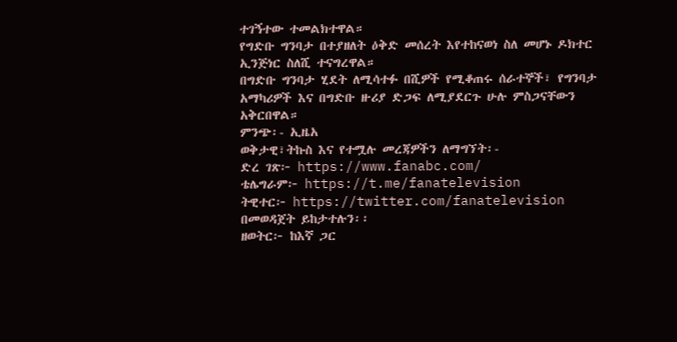ተገኝተው ተመልክተዋል።
የግድቡ ግንባታ በተያዘለት ዕቅድ መሰረት እየተከናወነ ስለ መሆኑ ዶክተር ኢንጅነር ስለሺ ተናግረዋል።
በግድቡ ግንባታ ሂደት ለሚሳተፉ በሺዎች የሚቆጠሩ ሰራተኞች፣ የግንባታ አማካሪዎች እና በግድቡ ዙሪያ ድጋፍ ለሚያደርጉ ሁሉ ምስጋናቸውን አቅርበዋል።
ምንጭ፡- ኢዜአ
ወቅታዊ፣ትኩስ እና የተሟሉ መረጃዎችን ለማግኘት፡-
ድረ ገጽ፦ https://www.fanabc.com/
ቴሌግራም፦ https://t.me/fanatelevision
ትዊተር፦ https://twitter.com/fanatelevision በመወዳጀት ይከታተሉን፡፡
ዘወትር፦ ከእኛ ጋር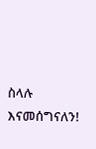ስላሉ እናመሰግናለን!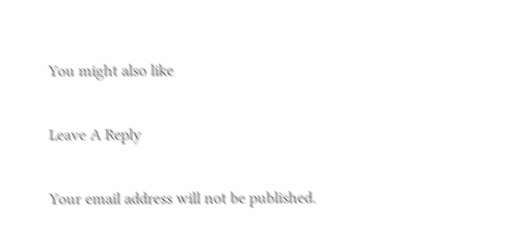You might also like

Leave A Reply

Your email address will not be published.